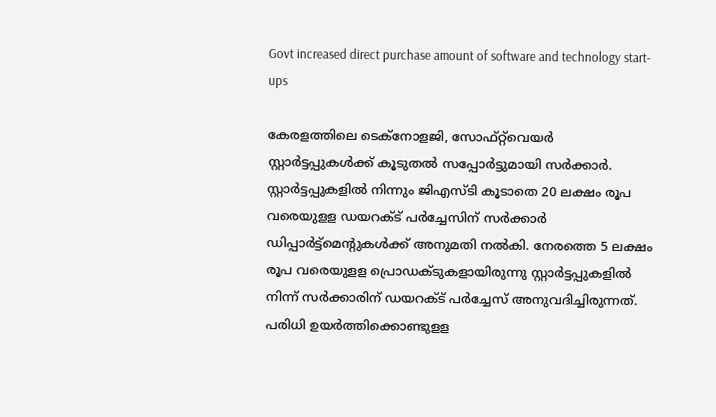Govt increased direct purchase amount of software and technology start-ups

കേരളത്തിലെ ടെക്‌നോളജി, സോഫ്റ്റ്‌വെയര്‍ സ്റ്റാര്‍ട്ടപ്പുകള്‍ക്ക് കൂടുതല്‍ സപ്പോര്‍ട്ടുമായി സര്‍ക്കാര്‍. സ്റ്റാര്‍ട്ടപ്പുകളില്‍ നിന്നും ജിഎസ്ടി കൂടാതെ 20 ലക്ഷം രൂപ വരെയുളള ഡയറക്ട് പര്‍ച്ചേസിന് സര്‍ക്കാര്‍ ഡിപ്പാര്‍ട്ട്‌മെന്റുകള്‍ക്ക് അനുമതി നല്‍കി. നേരത്തെ 5 ലക്ഷം രൂപ വരെയുളള പ്രൊഡക്ടുകളായിരുന്നു സ്റ്റാര്‍ട്ടപ്പുകളില്‍ നിന്ന് സര്‍ക്കാരിന് ഡയറക്ട് പര്‍ച്ചേസ് അനുവദിച്ചിരുന്നത്. പരിധി ഉയര്‍ത്തിക്കൊണ്ടുളള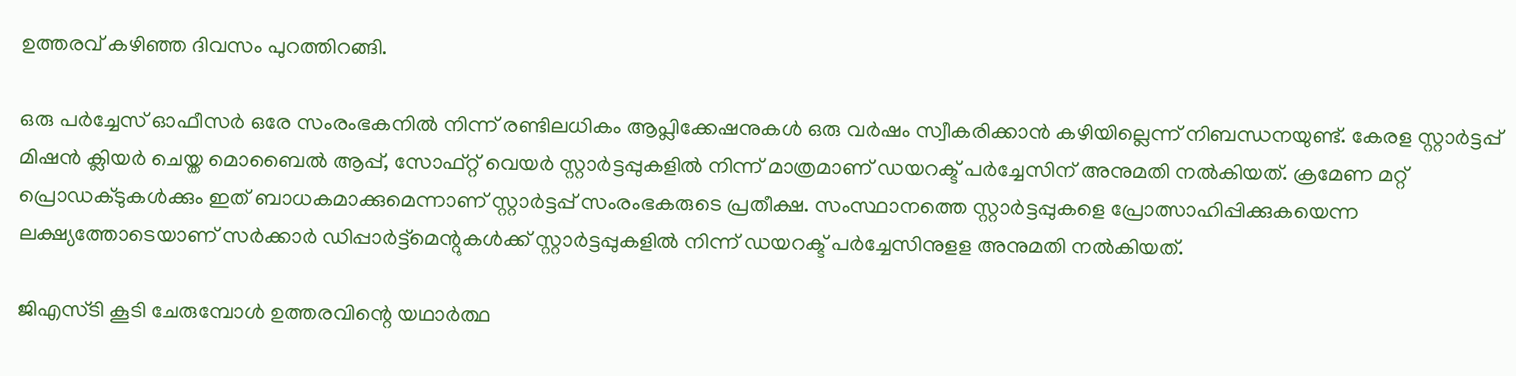ഉത്തരവ് കഴിഞ്ഞ ദിവസം പുറത്തിറങ്ങി.

ഒരു പര്‍ച്ചേസ് ഓഫീസര്‍ ഒരേ സംരംഭകനില്‍ നിന്ന് രണ്ടിലധികം ആപ്ലിക്കേഷനുകള്‍ ഒരു വര്‍ഷം സ്വീകരിക്കാന്‍ കഴിയില്ലെന്ന് നിബന്ധനയുണ്ട്. കേരള സ്റ്റാര്‍ട്ടപ്പ് മിഷന്‍ ക്ലിയര്‍ ചെയ്ത മൊബൈല്‍ ആപ്പ്, സോഫ്റ്റ് വെയര്‍ സ്റ്റാര്‍ട്ടപ്പുകളില്‍ നിന്ന് മാത്രമാണ് ഡയറക്ട് പര്‍ച്ചേസിന് അനുമതി നല്‍കിയത്. ക്രമേണ മറ്റ് പ്രൊഡക്ടുകള്‍ക്കും ഇത് ബാധകമാക്കുമെന്നാണ് സ്റ്റാര്‍ട്ടപ്പ് സംരംഭകരുടെ പ്രതീക്ഷ. സംസ്ഥാനത്തെ സ്റ്റാര്‍ട്ടപ്പുകളെ പ്രോത്സാഹിപ്പിക്കുകയെന്ന ലക്ഷ്യത്തോടെയാണ് സര്‍ക്കാര്‍ ഡിപ്പാര്‍ട്ട്‌മെന്റുകള്‍ക്ക് സ്റ്റാര്‍ട്ടപ്പുകളില്‍ നിന്ന് ഡയറക്ട് പര്‍ച്ചേസിനുളള അനുമതി നല്‍കിയത്.

ജിഎസ്ടി കൂടി ചേരുമ്പോള്‍ ഉത്തരവിന്റെ യഥാര്‍ത്ഥ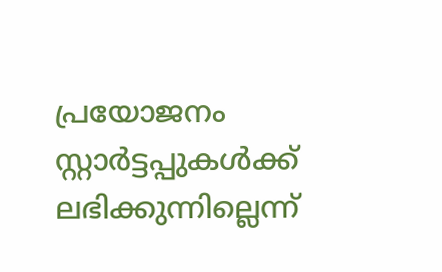പ്രയോജനം സ്റ്റാര്‍ട്ടപ്പുകള്‍ക്ക് ലഭിക്കുന്നില്ലെന്ന്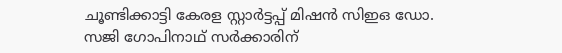ചൂണ്ടിക്കാട്ടി കേരള സ്റ്റാര്‍ട്ടപ്പ് മിഷന്‍ സിഇഒ ഡോ. സജി ഗോപിനാഥ് സര്‍ക്കാരിന്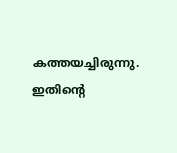കത്തയച്ചിരുന്നു. ഇതിന്റെ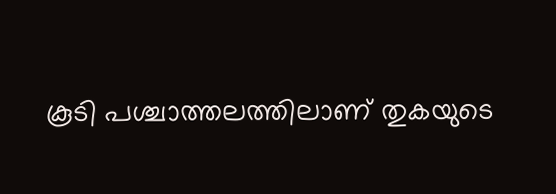കൂടി പശ്ചാത്തലത്തിലാണ് തുകയുടെ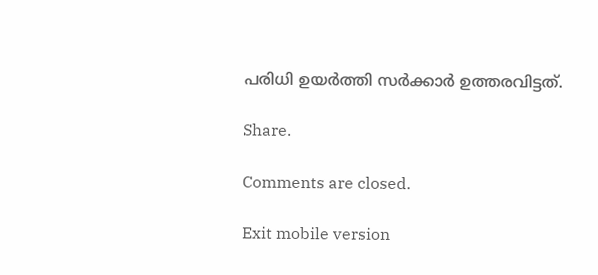പരിധി ഉയര്‍ത്തി സര്‍ക്കാര്‍ ഉത്തരവിട്ടത്.

Share.

Comments are closed.

Exit mobile version